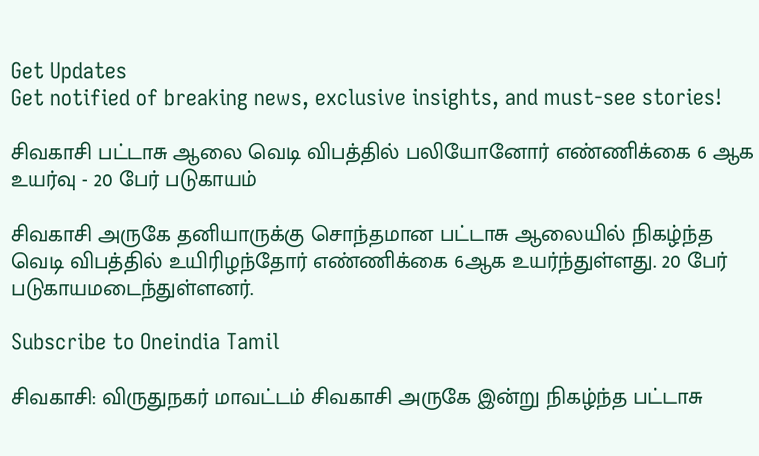Get Updates
Get notified of breaking news, exclusive insights, and must-see stories!

சிவகாசி பட்டாசு ஆலை வெடி விபத்தில் பலியோனோர் எண்ணிக்கை 6 ஆக உயர்வு - 20 பேர் படுகாயம்

சிவகாசி அருகே தனியாருக்கு சொந்தமான பட்டாசு ஆலையில் நிகழ்ந்த வெடி விபத்தில் உயிரிழந்தோர் எண்ணிக்கை 6ஆக உயர்ந்துள்ளது. 20 பேர் படுகாயமடைந்துள்ளனர்.

Subscribe to Oneindia Tamil

சிவகாசி: விருதுநகர் மாவட்டம் சிவகாசி அருகே இன்று நிகழ்ந்த பட்டாசு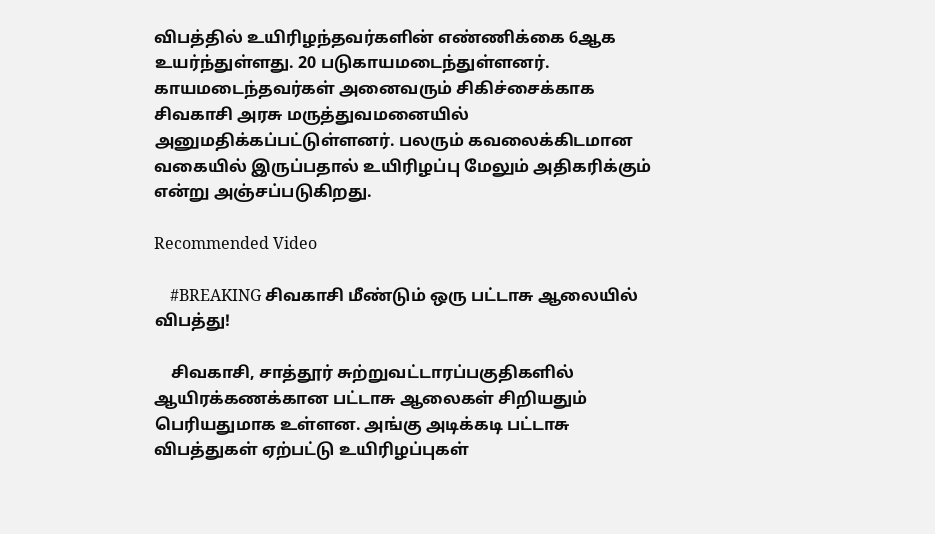விபத்தில் உயிரிழந்தவர்களின் எண்ணிக்கை 6ஆக உயர்ந்துள்ளது. 20 படுகாயமடைந்துள்ளனர். காயமடைந்தவர்கள் அனைவரும் சிகிச்சைக்காக சிவகாசி அரசு மருத்துவமனையில் அனுமதிக்கப்பட்டுள்ளனர். பலரும் கவலைக்கிடமான வகையில் இருப்பதால் உயிரிழப்பு மேலும் அதிகரிக்கும் என்று அஞ்சப்படுகிறது.

Recommended Video

    #BREAKING சிவகாசி மீண்டும் ஒரு பட்டாசு ஆலையில் விபத்து!

    சிவகாசி, சாத்தூர் சுற்றுவட்டாரப்பகுதிகளில் ஆயிரக்கணக்கான பட்டாசு ஆலைகள் சிறியதும் பெரியதுமாக உள்ளன. அங்கு அடிக்கடி பட்டாசு விபத்துகள் ஏற்பட்டு உயிரிழப்புகள்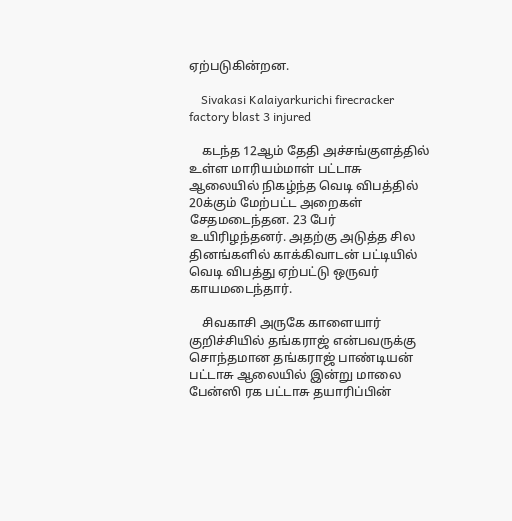ஏற்படுகின்றன.

    Sivakasi Kalaiyarkurichi firecracker factory blast 3 injured

    கடந்த 12ஆம் தேதி அச்சங்குளத்தில் உள்ள மாரியம்மாள் பட்டாசு ஆலையில் நிகழ்ந்த வெடி விபத்தில் 20க்கும் மேற்பட்ட அறைகள் சேதமடைந்தன. 23 பேர் உயிரிழந்தனர். அதற்கு அடுத்த சில தினங்களில் காக்கிவாடன் பட்டியில் வெடி விபத்து ஏற்பட்டு ஒருவர் காயமடைந்தார்.

    சிவகாசி அருகே காளையார் குறிச்சியில் தங்கராஜ் என்பவருக்கு சொந்தமான தங்கராஜ் பாண்டியன் பட்டாசு ஆலையில் இன்று மாலை பேன்ஸி ரக பட்டாசு தயாரிப்பின்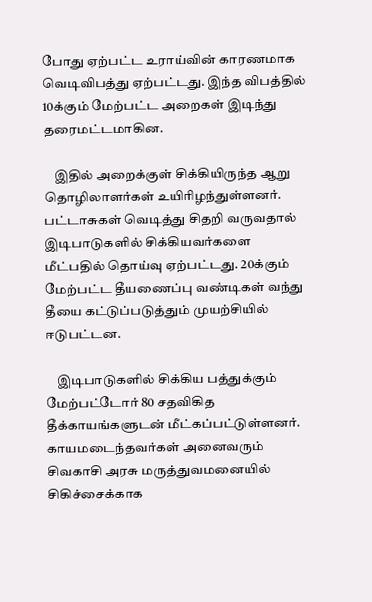போது ஏற்பட்ட உராய்வின் காரணமாக வெடிவிபத்து ஏற்பட்டது. இந்த விபத்தில் 10க்கும் மேற்பட்ட அறைகள் இடிந்து தரைமட்டமாகின.

    இதில் அறைக்குள் சிக்கியிருந்த ஆறு தொழிலாளர்கள் உயிரிழந்துள்ளனர். பட்டாசுகள் வெடித்து சிதறி வருவதால் இடிபாடுகளில் சிக்கியவர்களை மீட்பதில் தொய்வு ஏற்பட்டது. 20க்கும் மேற்பட்ட தீயணைப்பு வண்டிகள் வந்து தீயை கட்டுப்படுத்தும் முயற்சியில் ஈடுபட்டன.

    இடிபாடுகளில் சிக்கிய பத்துக்கும் மேற்பட்டோர் 80 சதவிகித தீக்காயங்களுடன் மீட்கப்பட்டுள்ளனர். காயமடைந்தவர்கள் அனைவரும் சிவகாசி அரசு மருத்துவமனையில் சிகிச்சைக்காக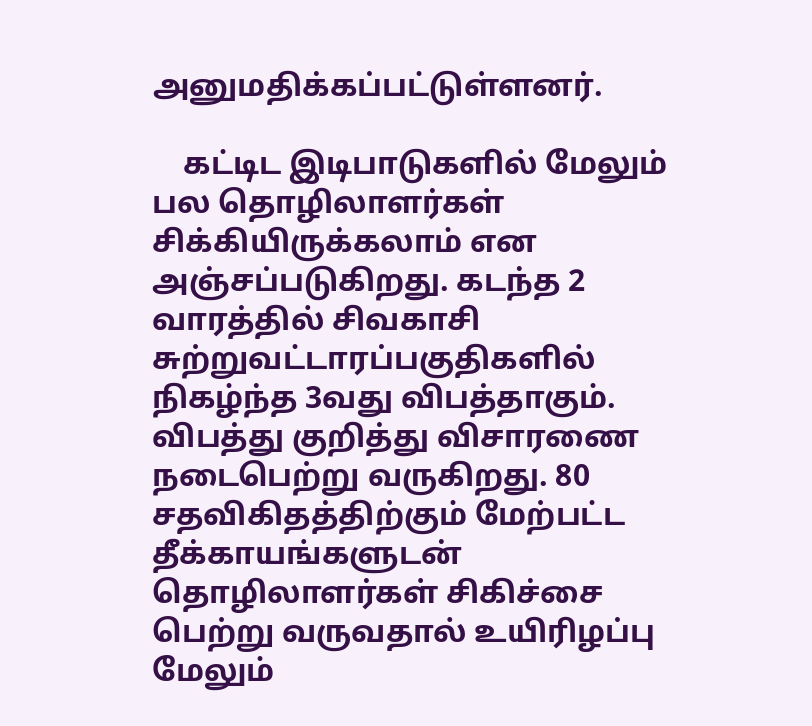அனுமதிக்கப்பட்டுள்ளனர்.

    கட்டிட இடிபாடுகளில் மேலும் பல தொழிலாளர்கள் சிக்கியிருக்கலாம் என அஞ்சப்படுகிறது. கடந்த 2 வாரத்தில் சிவகாசி சுற்றுவட்டாரப்பகுதிகளில் நிகழ்ந்த 3வது விபத்தாகும். விபத்து குறித்து விசாரணை நடைபெற்று வருகிறது. 80 சதவிகிதத்திற்கும் மேற்பட்ட தீக்காயங்களுடன் தொழிலாளர்கள் சிகிச்சை பெற்று வருவதால் உயிரிழப்பு மேலும்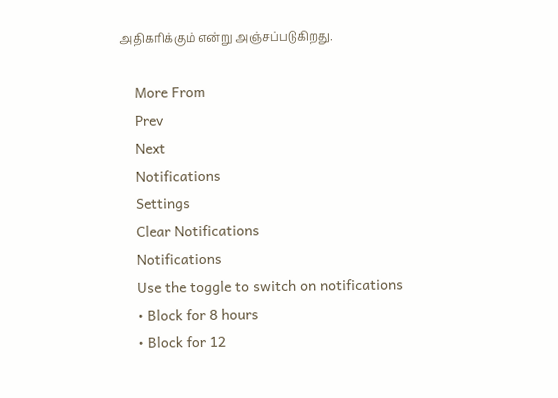அதிகரிக்கும் என்று அஞ்சப்படுகிறது.

    More From
    Prev
    Next
    Notifications
    Settings
    Clear Notifications
    Notifications
    Use the toggle to switch on notifications
    • Block for 8 hours
    • Block for 12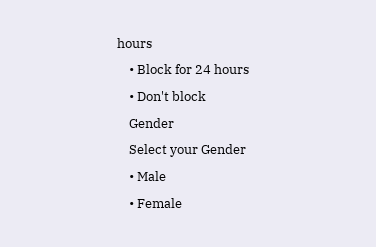hours
    • Block for 24 hours
    • Don't block
    Gender
    Select your Gender
    • Male
    • Female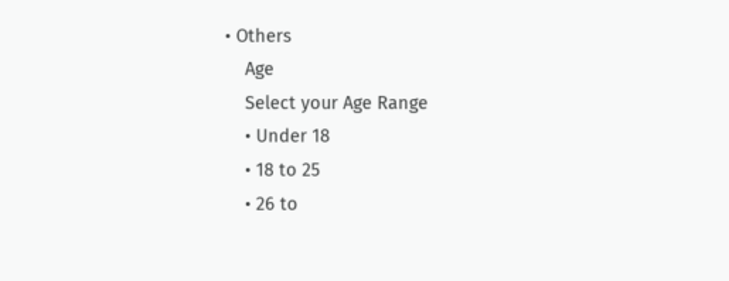• Others
    Age
    Select your Age Range
    • Under 18
    • 18 to 25
    • 26 to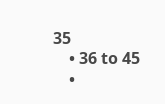35
    • 36 to 45
    •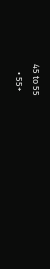45 to 55
    • 55+